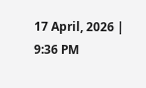17 April, 2026 | 9:36 PM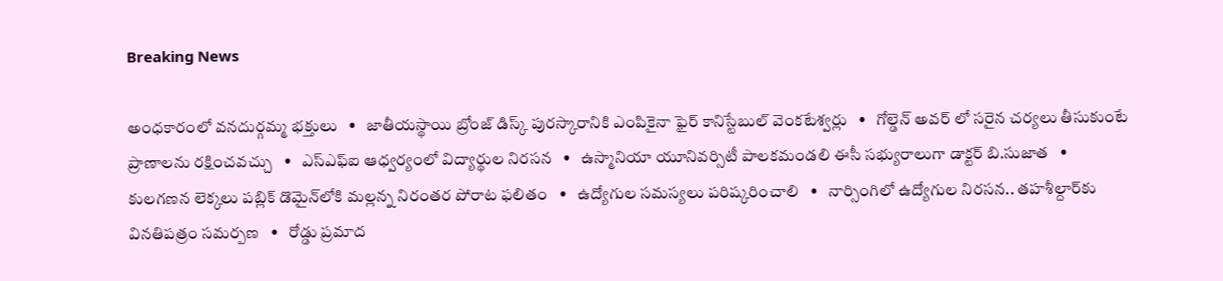Breaking News

అంధకారంలో వనదుర్గమ్మ భక్తులు   •   జాతీయస్థాయి బ్రోంజ్ డిస్క్ పురస్కారానికి ఎంపికైనా ఫైర్ కానిస్టేబుల్ వెంకటేశ్వర్లు   •   గోల్డెన్ అవర్ లో సరైన చర్యలు తీసుకుంటే ప్రాణాలను రక్షించవచ్చు   •   ఎస్ఎఫ్ఐ ఆధ్వర్యంలో విద్యార్థుల నిరసన   •   ఉస్మానియా యూనివర్సిటీ పాలకమండలి ఈసీ సభ్యురాలుగా డాక్టర్ బి.సుజాత   •   కులగణన లెక్కలు పబ్లిక్ డొమైన్‌లోకి మల్లన్న నిరంతర పోరాట ఫలితం   •   ఉద్యోగుల సమస్యలు పరిష్కరించాలి   •   నార్సింగిలో ఉద్యోగుల నిరసన.. తహశీల్దార్‌కు వినతిపత్రం సమర్పణ   •   రోడ్డు ప్రమాద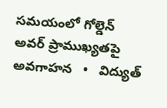సమయంలో గోల్డెన్ అవర్ ప్రాముఖ్యతపై అవగాహన   •   విద్యుత్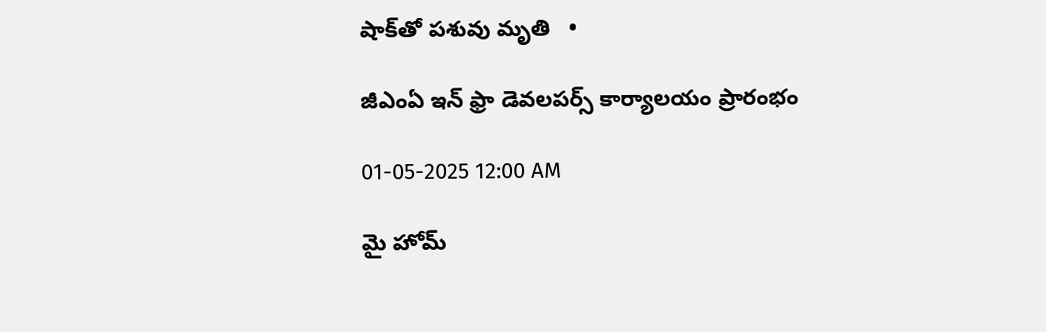షాక్‌తో పశువు మృతి   •

జీఎంఏ ఇన్ ఫ్రా డెవలపర్స్ కార్యాలయం ప్రారంభం

01-05-2025 12:00 AM

మై హోమ్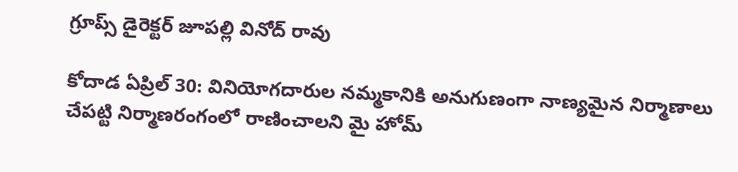గ్రూప్స్ డైరెక్టర్ జూపల్లి వినోద్ రావు

కోదాడ ఏప్రిల్ 30: వినియోగదారుల నమ్మకానికి అనుగుణంగా నాణ్యమైన నిర్మాణాలు చేపట్టి నిర్మాణరంగంలో రాణించాలని మై హోమ్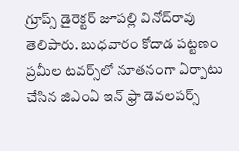గ్రూప్స్ డైరెక్టర్ జూపల్లి వినోద్‌రావు తెలిపారు. బుధవారం కోదాడ పట్టణం ప్రమీల టవర్స్‌లో నూతనంగా ఏర్పాటు చేసిన జిఎంఏ ఇన్ ఫ్రా డెవలపర్స్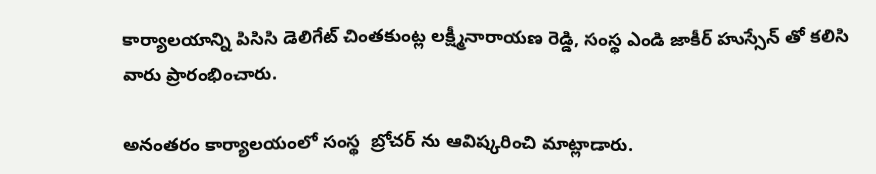కార్యాలయాన్ని పిసిసి డెలిగేట్ చింతకుంట్ల లక్ష్మీనారాయణ రెడ్డి, సంస్థ ఎండి జాకీర్ హుస్సేన్ తో కలిసి వారు ప్రారంభించారు.

అనంతరం కార్యాలయంలో సంస్థ  బ్రోచర్ ను ఆవిష్కరించి మాట్లాడారు.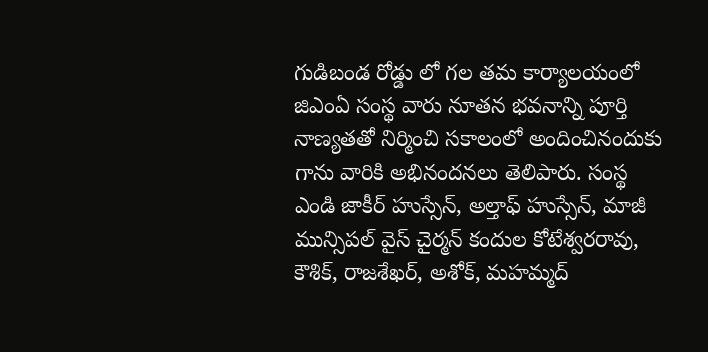గుడిబండ రోడ్డు లో గల తమ కార్యాలయంలో జిఎంఏ సంస్థ వారు నూతన భవనాన్ని పూర్తి నాణ్యతతో నిర్మించి సకాలంలో అందించినందుకు గాను వారికి అభినందనలు తెలిపారు. సంస్థ ఎండి జాకీర్ హుస్సేన్, అల్తాఫ్ హుస్సేన్, మాజీ మున్సిపల్ వైస్ చైర్మన్ కందుల కోటేశ్వరరావు, కౌశిక్, రాజశేఖర్, అశోక్, మహమ్మద్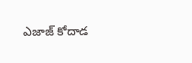ఎజాజ్ కోదాడ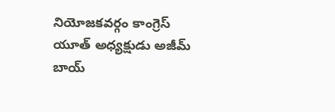నియోజకవర్గం కాంగ్రెస్ యూత్ అధ్యక్షుడు అజీమ్ బాయ్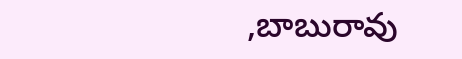,బాబురావు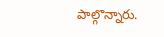పాల్గొన్నారు.